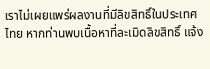เราไม่เผยแพร่ผลงานที่มีลิขสิทธิ์ในประเทศไทย หากท่านพบเนื้อหาที่ละเมิดลิขสิทธิ์ แจ้ง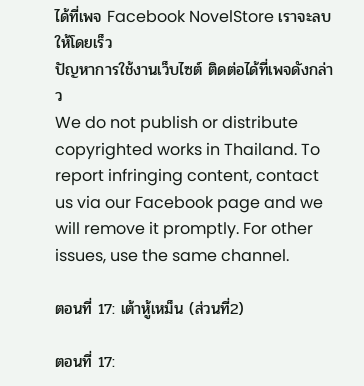ได้ที่เพจ Facebook NovelStore เราจะลบให้โดยเร็ว
ปัญหาการใช้งานเว็บไซต์ ติดต่อได้ที่เพจดังกล่าว
We do not publish or distribute copyrighted works in Thailand. To report infringing content, contact us via our Facebook page and we will remove it promptly. For other issues, use the same channel.

ตอนที่ 17: เต้าหู้เหม็น (ส่วนที่2)

ตอนที่ 17: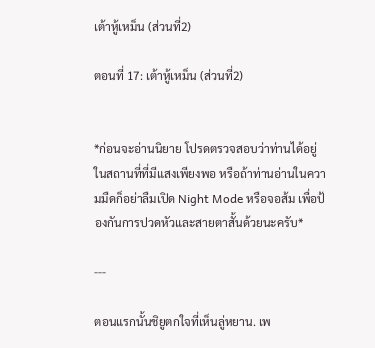เต้าหู้เหม็น (ส่วนที่2)

ตอนที่ 17: เต้าหู้เหม็น (ส่วนที่2)


*ก่อนจะอ่านนิยาย โปรดตรวจสอบว่าท่านได้อยู่ในสถานที่ที่มีแสงเพียงพอ หรือถ้าท่านอ่านในความมืดก็อย่าลืมเปิด Night Mode หรือจอส้ม เพื่อป้องกันการปวดหัวและสายตาสั้นด้วยนะครับ*

---

ตอนแรกนั้นชิยูตกใจที่เห็นลู่หยาน. เพ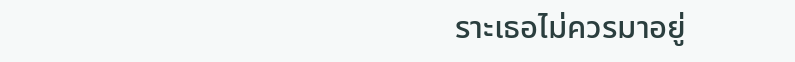ราะเธอไม่ควรมาอยู่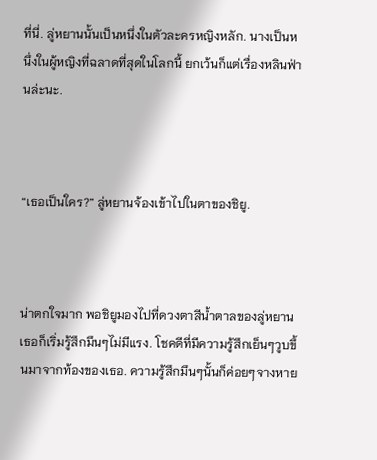ที่นี่. ลู่หยานนั้นเป็นหนึ่งในตัวละครหญิงหลัก. นางเป็นหนึ่งในผู้หญิงที่ฉลาดที่สุดในโลกนี้ ยกเว้นก็แต่เรื่องหลินฟ่านล่ะนะ.



“เธอเป็นใคร?” ลู่หยานจ้องเข้าไปในตาของชิยู.



น่าตกใจมาก พอชิยูมองไปที่ดวงตาสีน้ำตาลของลู่หยานเธอก็เริ่มรู้สึกมึนๆไม่มีแรง. โชคดีที่มีความรู้สึกเย็นๆวูบขึ้นมาจากท้องของเธอ. ความรู้สึกมึนๆนั้นก็ค่อยๆจางหาย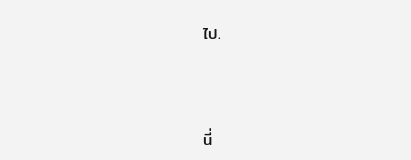ไป.



นี่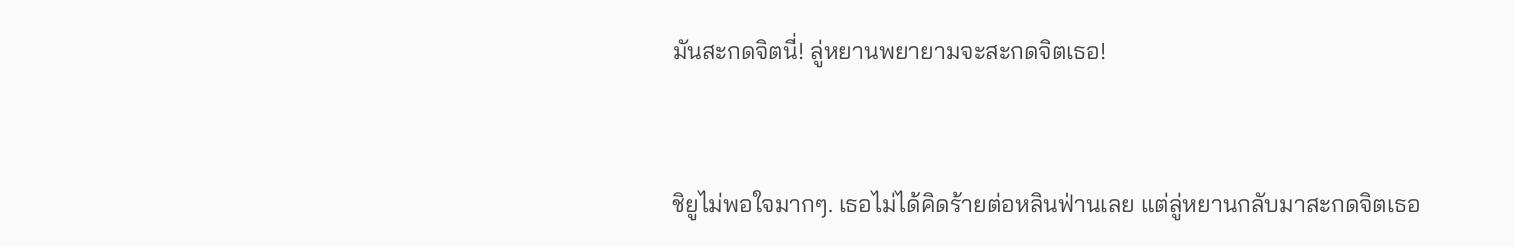มันสะกดจิตนี่! ลู่หยานพยายามจะสะกดจิตเธอ!



ชิยูไม่พอใจมากๆ. เธอไม่ได้คิดร้ายต่อหลินฟ่านเลย แต่ลู่หยานกลับมาสะกดจิตเธอ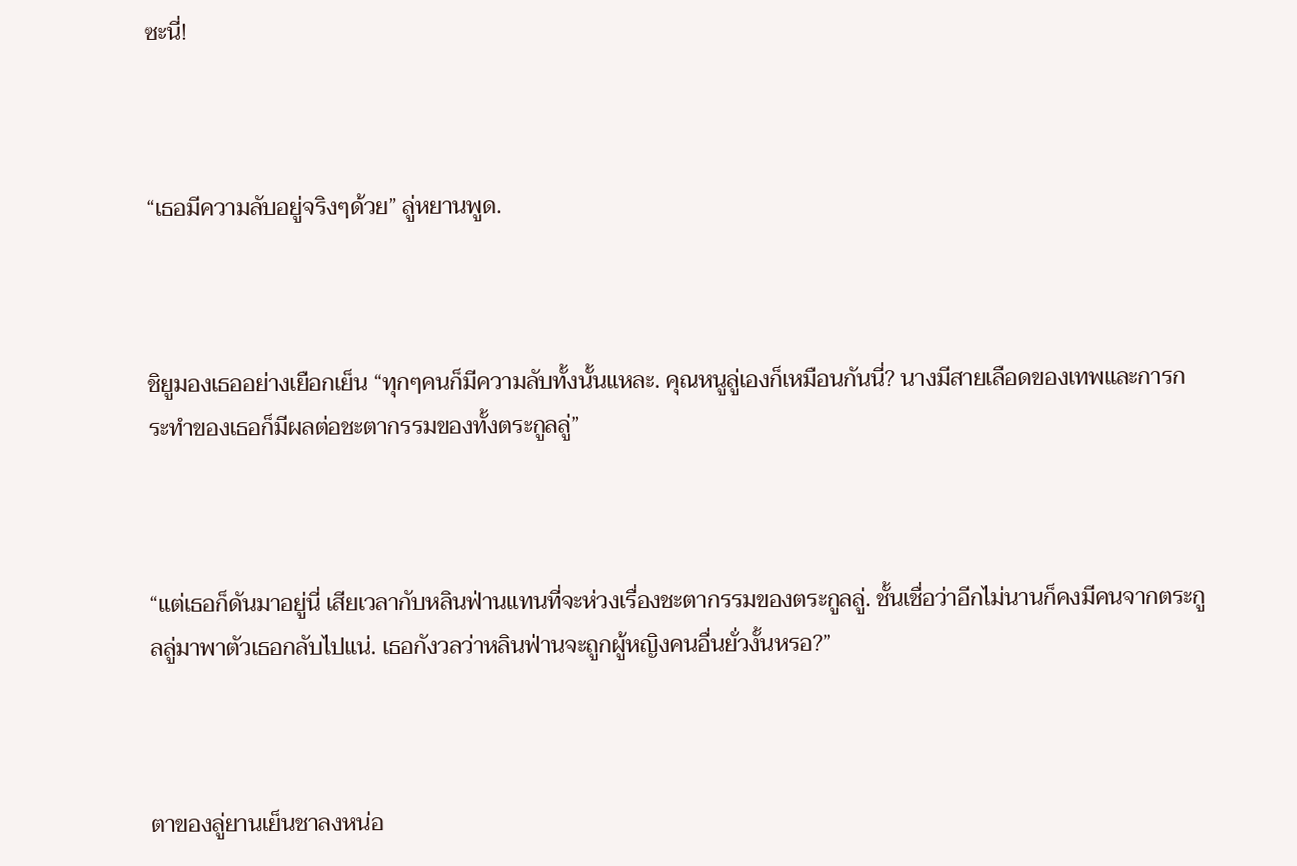ซะนี่!



“เธอมีความลับอยู่จริงๆด้วย” ลู่หยานพูด.



ชิยูมองเธออย่างเยือกเย็น “ทุกๆคนก็มีความลับทั้งนั้นแหละ. คุณหนูลู่เองก็เหมือนกันนี่? นางมีสายเลือดของเทพและการกระทำของเธอก็มีผลต่อชะตากรรมของทั้งตระกูลลู่”



“แต่เธอก็ดันมาอยู่นี่ เสียเวลากับหลินฟ่านแทนที่จะห่วงเรื่องชะตากรรมของตระกูลลู่. ชั้นเชื่อว่าอีกไม่นานก็คงมีคนจากตระกูลลู่มาพาตัวเธอกลับไปแน่. เธอกังวลว่าหลินฟ่านจะถูกผู้หญิงคนอื่นยั่วงั้นหรอ?”



ตาของลู่ยานเย็นชาลงหน่อ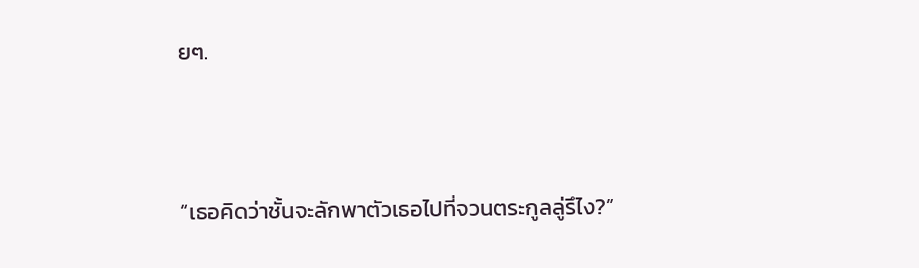ยๆ.



“เธอคิดว่าชั้นจะลักพาตัวเธอไปที่จวนตระกูลลู่รึไง?”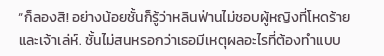“ก็ลองสิ! อย่างน้อยชั้นก็รู้ว่าหลินฟ่านไม่ชอบผู้หญิงที่โหดร้ายและเจ้าเล่ห์. ชั้นไม่สนหรอกว่าเธอมีเหตุผลอะไรที่ต้องทำแบบ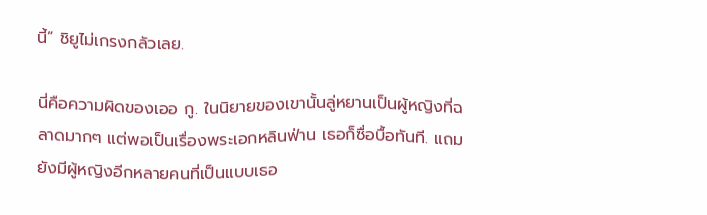นี้” ชิยูไม่เกรงกลัวเลย.

นี่คือความผิดของเออ กู. ในนิยายของเขานั้นลู่หยานเป็นผู้หญิงที่ฉลาดมากๆ แต่พอเป็นเรื่องพระเอกหลินฟ่าน เธอก็ซื่อบื้อทันที. แถมยังมีผู้หญิงอีกหลายคนที่เป็นแบบเธอ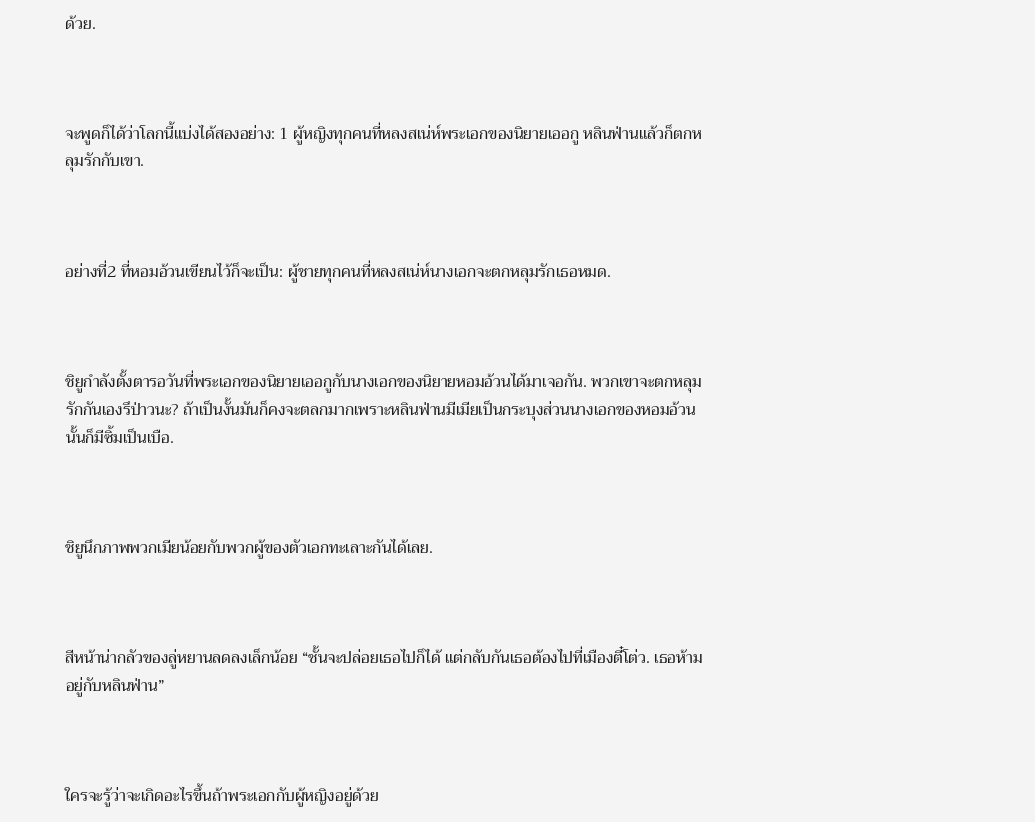ด้วย.



จะพูดก็ได้ว่าโลกนี้แบ่งได้สองอย่าง: 1 ผู้หญิงทุกคนที่หลงสเน่ห์พระเอกของนิยายเออกู หลินฟ่านแล้วก็ตกหลุมรักกับเขา.



อย่างที่2 ที่หอมอ้วนเขียนไว้ก็จะเป็น: ผู้ชายทุกคนที่หลงสเน่ห์นางเอกจะตกหลุมรักเธอหมด.



ชิยูกำลังตั้งตารอวันที่พระเอกของนิยายเออกูกับนางเอกของนิยายหอมอ้วนได้มาเจอกัน. พวกเขาจะตกหลุมรักกันเองรึป่าวนะ? ถ้าเป็นงั้นมันก็คงจะตลกมากเพราะหลินฟ่านมีเมียเป็นกระบุงส่วนนางเอกของหอมอ้วนนั้นก็มีซิ้มเป็นเบือ.



ชิยูนึกภาพพวกเมียน้อยกับพวกผู้ของตัวเอกทะเลาะกันได้เลย.



สีหน้าน่ากลัวของลู่หยานลดลงเล็กน้อย “ชั้นจะปล่อยเธอไปก็ได้ แต่กลับกันเธอต้องไปที่เมืองตี๋โต่ว. เธอห้ามอยู่กับหลินฟ่าน”



ใครจะรู้ว่าจะเกิดอะไรขึ้นถ้าพระเอกกับผู้หญิงอยู่ด้วย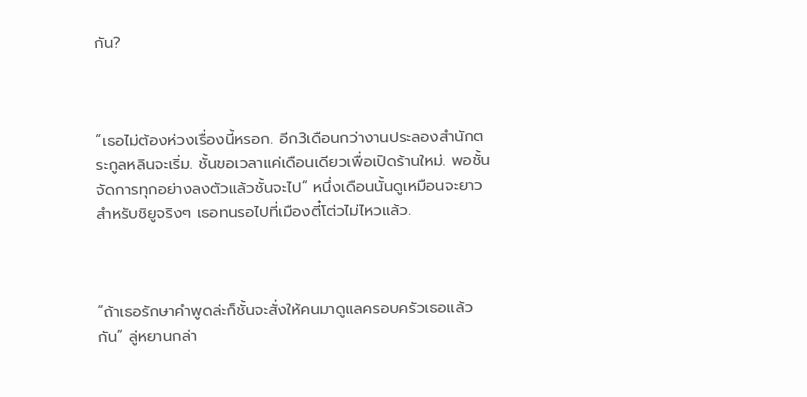กัน?



“เธอไม่ต้องห่วงเรื่องนี้หรอก. อีก3เดือนกว่างานประลองสำนักตระกูลหลินจะเริ่ม. ชั้นขอเวลาแค่เดือนเดียวเพื่อเปิดร้านใหม่. พอชั้นจัดการทุกอย่างลงตัวแล้วชั้นจะไป” หนึ่งเดือนนั้นดูเหมือนจะยาวสำหรับชิยูจริงๆ เธอทนรอไปที่เมืองตี๋โต่วไม่ไหวแล้ว.



“ถ้าเธอรักษาคำพูดล่ะก็ชั้นจะสั่งให้คนมาดูแลครอบครัวเธอแล้วกัน” ลู่หยานกล่า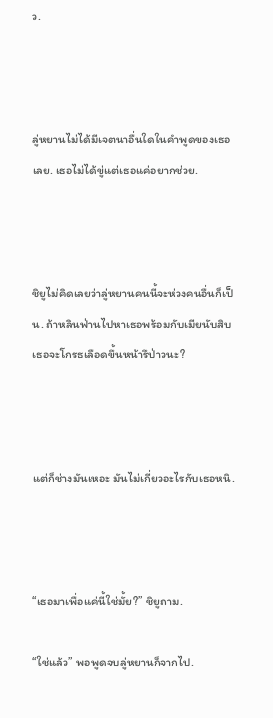ว.



ลู่หยานไม่ได้มีเจตนาอื่นใดในคำพูดของเธอเลย. เธอไม่ได้ขู่แต่เธอแค่อยากช่วย.



ชิยูไม่คิดเลยว่าลู่หยานคนนี้จะห่วงคนอื่นก็เป็น. ถ้าหลินฟ่านไปหาเธอพร้อมกับเมียนับสิบเธอจะโกรธเลือดขึ้นหน้ารึป่าวนะ?



แต่ก็ช่างมันเหอะ มันไม่เกี่ยวอะไรกับเธอหนิ.



“เธอมาเพื่อแค่นี้ใช่มั้ย?” ชิยูถาม.

“ใช่แล้ว” พอพูดจบลู่หยานก็จากไป.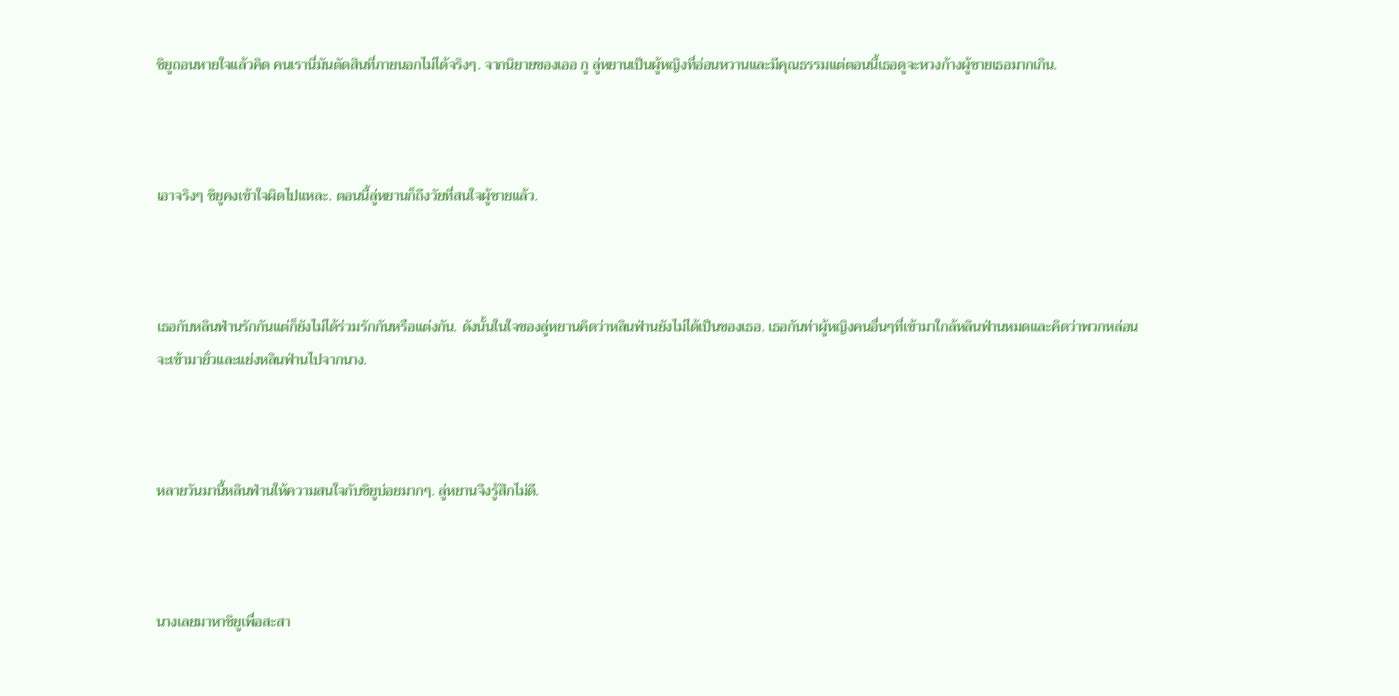ชิยูถอนหายใจแล้วคิด คนเรานี่มันตัดสินที่ภายนอกไม่ได้จริงๆ. จากนิยายของเออ กู ลู่หยานเป็นผู้หญิงที่อ่อนหวานและมีคุณธรรมแต่ตอนนี้เธอดูจะหวงก้างผู้ชายเธอมากเกิน.



เอาจริงๆ ชิยูคงเข้าใจผิดไปแหละ. ตอนนี้ลู่หยานก็ถึงวัยที่สนใจผู้ชายแล้ว.



เธอกับหลินฟ่านรักกันแต่ก็ยังไม่ได้ร่วมรักกันหรือแต่งกัน. ดังนั้นในใจของลู่หยานคิดว่าหลินฟ่านยังไม่ได้เป็นของเธอ. เธอกันท่าผู้หญิงคนอื่นๆที่เข้ามาใกล้หลินฟ่านหมดและคิดว่าพวกหล่อนจะเข้ามายั่วและแย่งหลินฟ่านไปจากนาง.



หลายวันมานี้หลินฟ่านให้ความสนใจกับชิยูบ่อยมากๆ. ลู่หยานจึงรู้สึกไม่ดี.



นางเลยมาหาชิยูเพื่อสะสา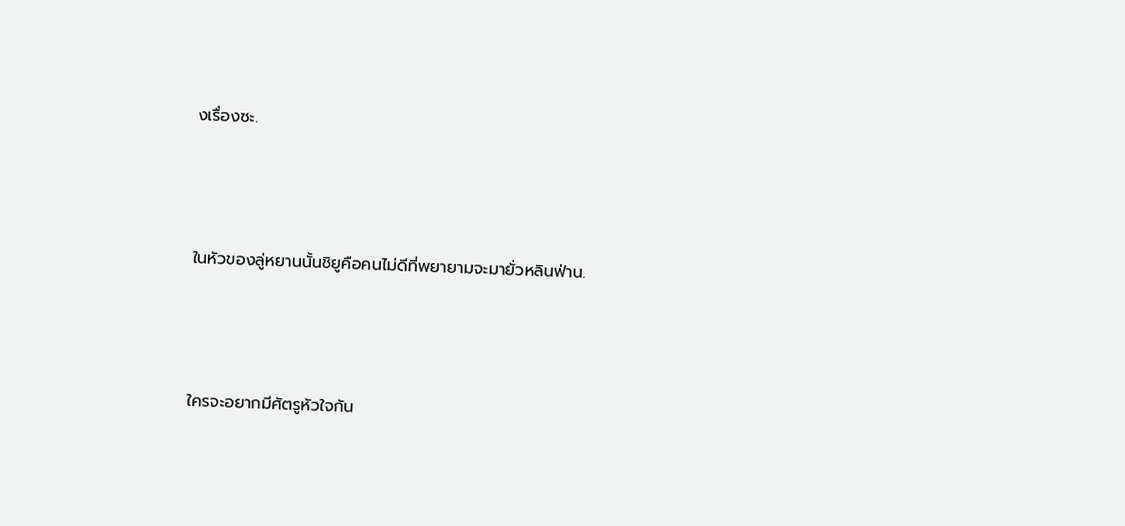งเรื่องซะ.



ในหัวของลู่หยานนั้นชิยูคือคนไม่ดีที่พยายามจะมายั่วหลินฟ่าน.



ใครจะอยากมีศัตรูหัวใจกัน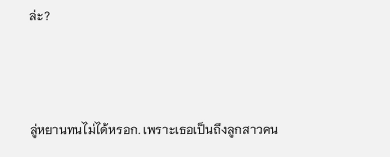ล่ะ?



ลู่หยานทนไม่ได้หรอก. เพราะเธอเป็นถึงลูกสาวคน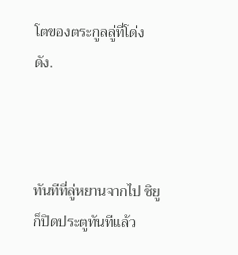โตของตระกูลลู่ที่โด่งดัง.



ทันทีที่ลู่หยานจากไป ชิยูก็ปิดประตูทันทีแล้ว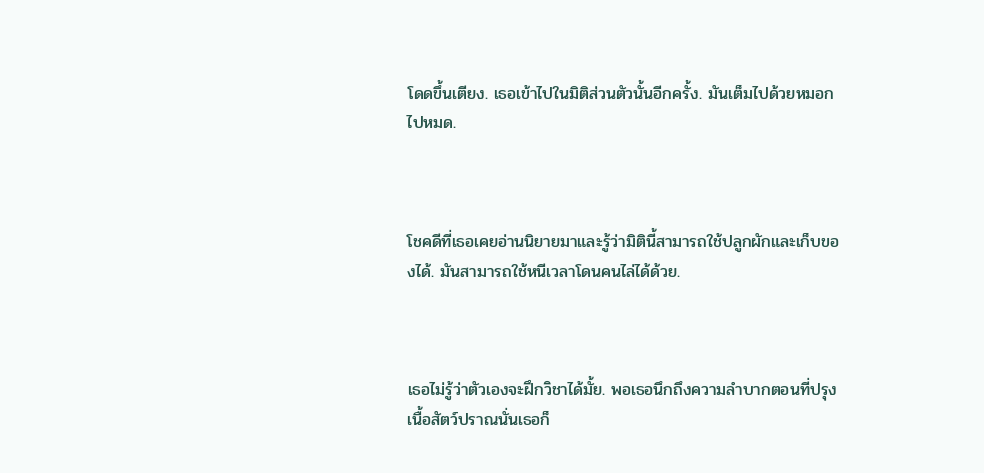โดดขึ้นเตียง. เธอเข้าไปในมิติส่วนตัวนั้นอีกครั้ง. มันเต็มไปด้วยหมอกไปหมด.



โชคดีที่เธอเคยอ่านนิยายมาและรู้ว่ามิตินี้สามารถใช้ปลูกผักและเก็บของได้. มันสามารถใช้หนีเวลาโดนคนไล่ได้ด้วย.



เธอไม่รู้ว่าตัวเองจะฝึกวิชาได้มั้ย. พอเธอนึกถึงความลำบากตอนที่ปรุงเนื้อสัตว์ปราณนั่นเธอก็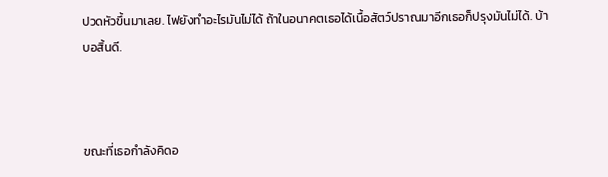ปวดหัวขึ้นมาเลย. ไฟยังทำอะไรมันไม่ได้ ถ้าในอนาคตเธอได้เนื้อสัตว์ปราณมาอีกเธอก็ปรุงมันไม่ได้. บ้าบอสิ้นดี.



ขณะที่เธอกำลังคิดอ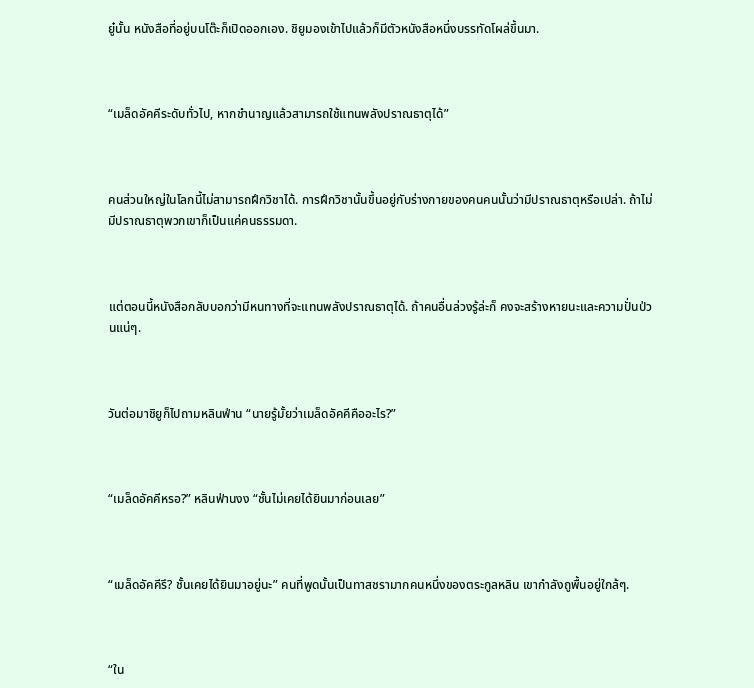ยู๋นั้น หนังสือที่อยู่บนโต๊ะก็เปิดออกเอง. ชิยูมองเข้าไปแล้วก็มีตัวหนังสือหนึ่งบรรทัดโผล่ขึ้นมา.



“เมล็ดอัคคีระดับทั่วไป, หากชำนาญแล้วสามารถใช้แทนพลังปราณธาตุได้”



คนส่วนใหญ่ในโลกนี้ไม่สามารถฝึกวิชาได้. การฝึกวิชานั้นขึ้นอยู่กับร่างกายของคนคนนั้นว่ามีปราณธาตุหรือเปล่า. ถ้าไม่มีปราณธาตุพวกเขาก็เป็นแค่คนธรรมดา.



แต่ตอนนี้หนังสือกลับบอกว่ามีหนทางที่จะแทนพลังปราณธาตุได้. ถ้าคนอื่นล่วงรู้ล่ะก็ คงจะสร้างหายนะและความปั่นป่วนแน่ๆ.



วันต่อมาชิยูก็ไปถามหลินฟ่าน “นายรู้มั้ยว่าเมล็ดอัคคีคืออะไร?”



“เมล็ดอัคคีหรอ?” หลินฟ่านงง “ชั้นไม่เคยได้ยินมาก่อนเลย”



“เมล็ดอัคคีรึ? ชั้นเคยได้ยินมาอยู่นะ” คนที่พูดนั้นเป็นทาสชรามากคนหนึ่งของตระกูลหลิน เขากำลังถูพื้นอยู่ใกล้ๆ.



“ใน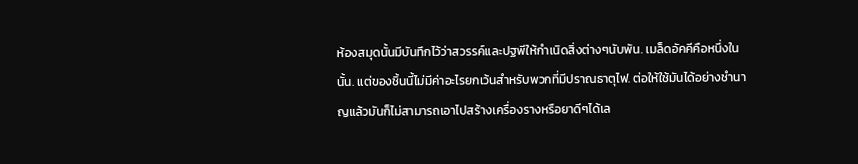ห้องสมุดนั้นมีบันทึกไว้ว่าสวรรค์และปฐพีให้กำเนิดสิ่งต่างๆนับพัน. เมล็ดอัคคีคือหนึ่งในนั้น. แต่ของชิ้นนี้ไม่มีค่าอะไรยกเว้นสำหรับพวกที่มีปราณธาตุไฟ. ต่อให้ใช้มันได้อย่างชำนาญแล้วมันก็ไม่สามารถเอาไปสร้างเครื่องรางหรือยาดีๆได้เล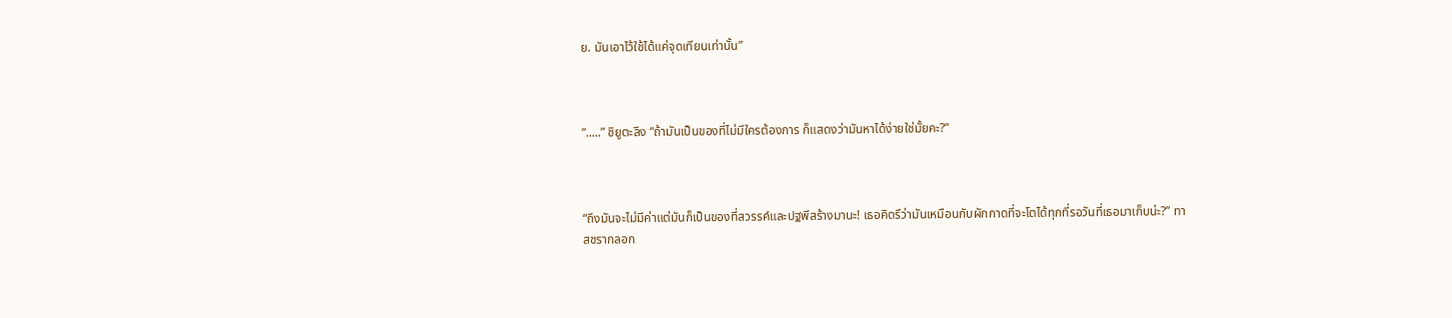ย. มันเอาไว้ใช้ได้แค่จุดเทียนเท่านั้น”



“.....” ชิยูตะลึง “ถ้ามันเป็นของที่ไม่มีใครต้องการ ก็แสดงว่ามันหาได้ง่ายใช่มั้ยคะ?”



“ถึงมันจะไม่มีค่าแต่มันก็เป็นของที่สวรรค์และปฐพีสร้างมานะ! เธอคิดรึว่ามันเหมือนกับผักกาดที่จะโตได้ทุกที่รอวันที่เธอมาเก็บน่ะ?” ทาสชรากลอก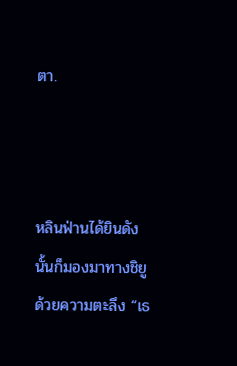ตา.



หลินฟ่านได้ยินดังนั้นก็มองมาทางชิยูด้วยความตะลึง “เธ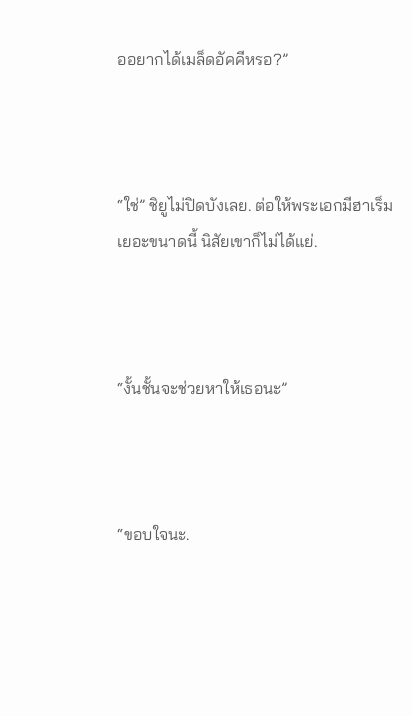ออยากได้เมล็ดอัคคีหรอ?”



“ใช่” ชิยูไม่ปิดบังเลย. ต่อให้พระเอกมีฮาเร็มเยอะขนาดนี้ นิสัยเขาก็ไม่ได้แย่.



“งั้นชั้นจะช่วยหาให้เธอนะ”



“ขอบใจนะ.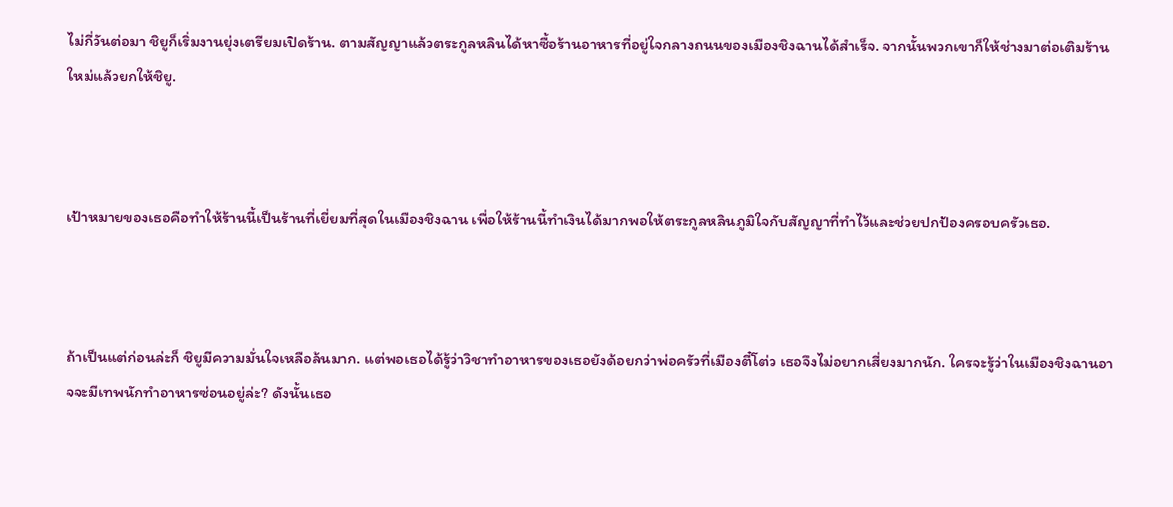ไม่กี่วันต่อมา ชิยูก็เริ่มงานยุ่งเตรียมเปิดร้าน. ตามสัญญาแล้วตระกูลหลินได้หาซื้อร้านอาหารที่อยู่ใจกลางถนนของเมืองชิงฉานได้สำเร็จ. จากนั้นพวกเขาก็ให้ช่างมาต่อเติมร้านใหม่แล้วยกให้ชิยู.



เป้าหมายของเธอคือทำให้ร้านนี้เป็นร้านที่เยี่ยมที่สุดในเมืองชิงฉาน เพื่อให้ร้านนี้ทำเงินได้มากพอให้ตระกูลหลินภูมิใจกับสัญญาที่ทำไว้และช่วยปกป้องครอบครัวเธอ.



ถ้าเป็นแต่ก่อนล่ะก็ ชิยูมีความมั่นใจเหลือล้นมาก. แต่พอเธอได้รู้ว่าวิชาทำอาหารของเธอยังด้อยกว่าพ่อครัวที่เมืองตี๋โต่ว เธอจึงไม่อยากเสี่ยงมากนัก. ใครจะรู้ว่าในเมืองชิงฉานอาจจะมีเทพนักทำอาหารซ่อนอยู่ล่ะ? ดังนั้นเธอ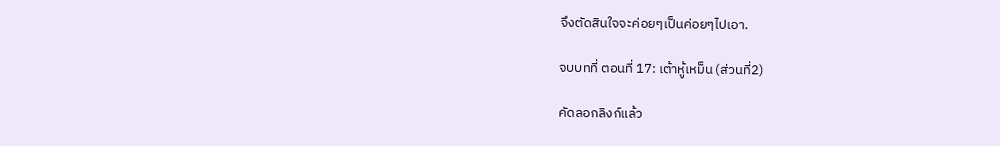จึงตัดสินใจจะค่อยๆเป็นค่อยๆไปเอา.

จบบทที่ ตอนที่ 17: เต้าหู้เหม็น (ส่วนที่2)

คัดลอกลิงก์แล้ว